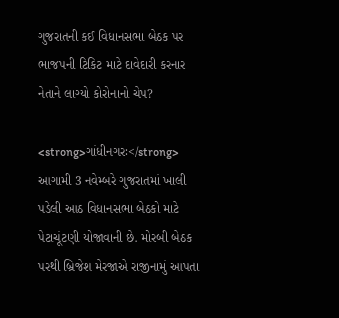ગુજરાતની કઈ વિધાનસભા બેઠક પર ભાજપની ટિકિટ માટે દાવેદારી કરનાર નેતાને લાગ્યો કોરોનાનો ચેપ?

<strong>ગાંધીનગરઃ</strong> આગામી 3 નવેમ્બરે ગુજરાતમાં ખાલી પડેલી આઠ વિધાનસભા બેઠકો માટે પેટાચૂંટણી યોજાવાની છે. મોરબી બેઠક પરથી બ્રિજેશ મેરજાએ રાજીનામું આપતા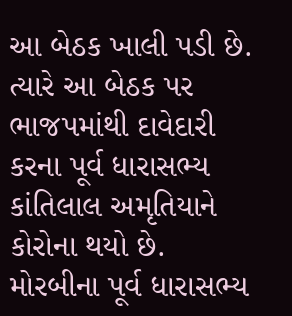આ બેઠક ખાલી પડી છે. ત્યારે આ બેઠક પર ભાજપમાંથી દાવેદારી કરના પૂર્વ ધારાસભ્ય કાંતિલાલ અમૃતિયાને કોરોના થયો છે. મોરબીના પૂર્વ ધારાસભ્ય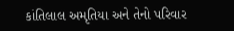કાંતિલાલ અમૃતિયા અને તેનો પરિવાર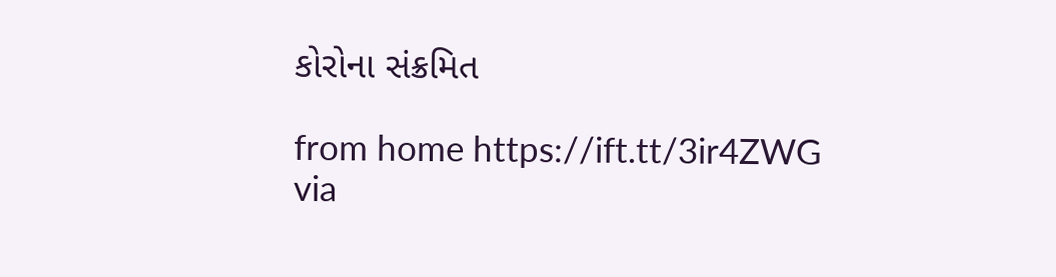કોરોના સંક્રમિત

from home https://ift.tt/3ir4ZWG
via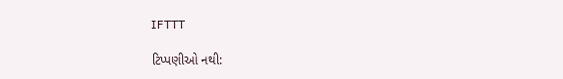IFTTT

ટિપ્પણીઓ નથી: